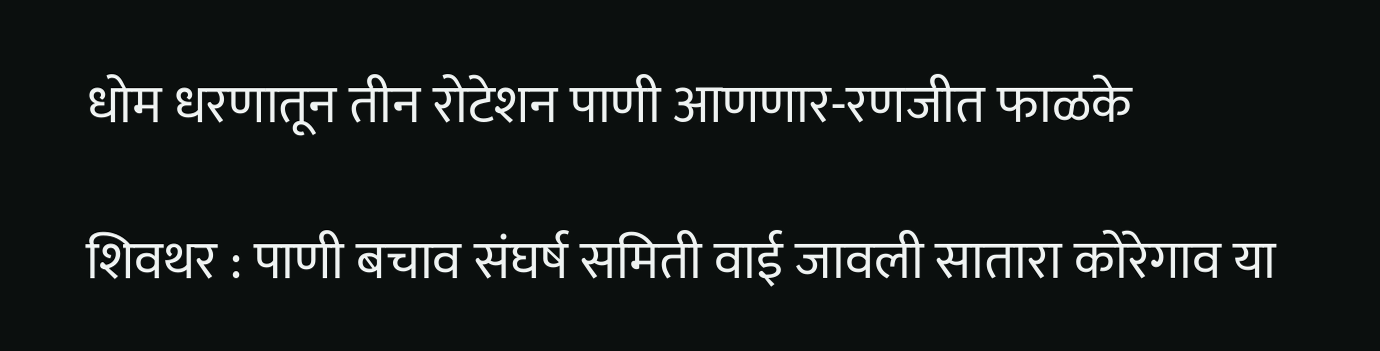धोम धरणातून तीन रोटेशन पाणी आणणार-रणजीत फाळके

शिवथर : पाणी बचाव संघर्ष समिती वाई जावली सातारा कोरेगाव या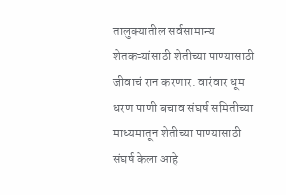तालुक्यातील सर्वसामान्य शेतकऱ्यांसाठी शेतीच्या पाण्यासाठी जीवाचं रान करणार. वारंवार धूम धरण पाणी बचाव संघर्ष समितीच्या माध्यमातून शेतीच्या पाण्यासाठी संघर्ष केला आहे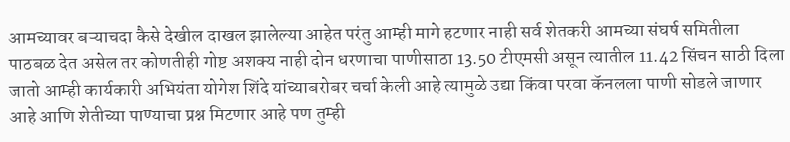आमच्यावर बऱ्याचदा कैसे देखील दाखल झालेल्या आहेत परंतु आम्ही मागे हटणार नाही सर्व शेतकरी आमच्या संघर्ष समितीला पाठबळ देत असेल तर कोणतीही गोष्ट अशक्य नाही दोन धरणाचा पाणीसाठा 13.50 टीएमसी असून त्यातील 11.42 सिंचन साठी दिला जातो आम्ही कार्यकारी अभियंता योगेश शिंदे यांच्याबरोबर चर्चा केली आहे त्यामुळे उद्या किंवा परवा कॅनलला पाणी सोडले जाणार आहे आणि शेतीच्या पाण्याचा प्रश्न मिटणार आहे पण तुम्ही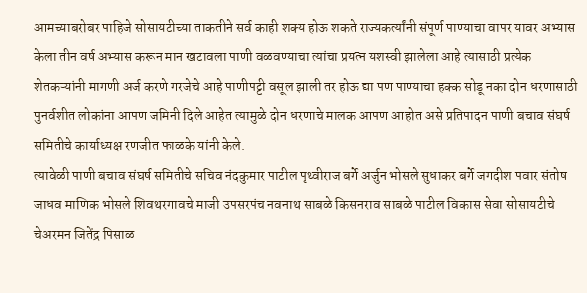आमच्याबरोबर पाहिजे सोसायटीच्या ताकतीने सर्व काही शक्य होऊ शकते राज्यकर्त्यांनी संपूर्ण पाण्याचा वापर यावर अभ्यास केला तीन वर्ष अभ्यास करून मान खटावला पाणी वळवण्याचा त्यांचा प्रयत्न यशस्वी झालेला आहे त्यासाठी प्रत्येक शेतकऱ्यांनी मागणी अर्ज करणे गरजेचे आहे पाणीपट्टी वसूल झाली तर होऊ द्या पण पाण्याचा हक्क सोडू नका दोन धरणासाठी पुनर्वशीत लोकांना आपण जमिनी दिले आहेत त्यामुळे दोन धरणाचे मालक आपण आहोत असे प्रतिपादन पाणी बचाव संघर्ष समितीचे कार्याध्यक्ष रणजीत फाळके यांनी केले.
त्यावेळी पाणी बचाव संघर्ष समितीचे सचिव नंदकुमार पाटील पृथ्वीराज बर्गे अर्जुन भोसले सुधाकर बर्गे जगदीश पवार संतोष जाधव माणिक भोसले शिवथरगावचे माजी उपसरपंच नवनाथ साबळे किसनराव साबळे पाटील विकास सेवा सोसायटीचे चेअरमन जितेंद्र पिसाळ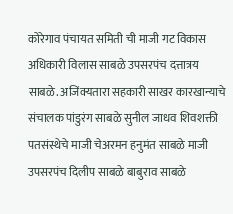कोरेगाव पंचायत समिती ची माजी गट विकास अधिकारी विलास साबळे उपसरपंच दत्तात्रय साबळे. अजिंक्यतारा सहकारी साखर कारखान्याचे संचालक पांडुरंग साबळे सुनील जाधव शिवशक्ती पतसंस्थेचे माजी चेअरमन हनुमंत साबळे माजी उपसरपंच दिलीप साबळे बाबुराव साबळे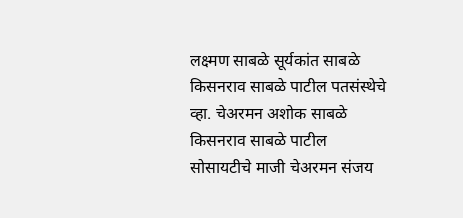लक्ष्मण साबळे सूर्यकांत साबळे किसनराव साबळे पाटील पतसंस्थेचे व्हा. चेअरमन अशोक साबळे किसनराव साबळे पाटील सोसायटीचे माजी चेअरमन संजय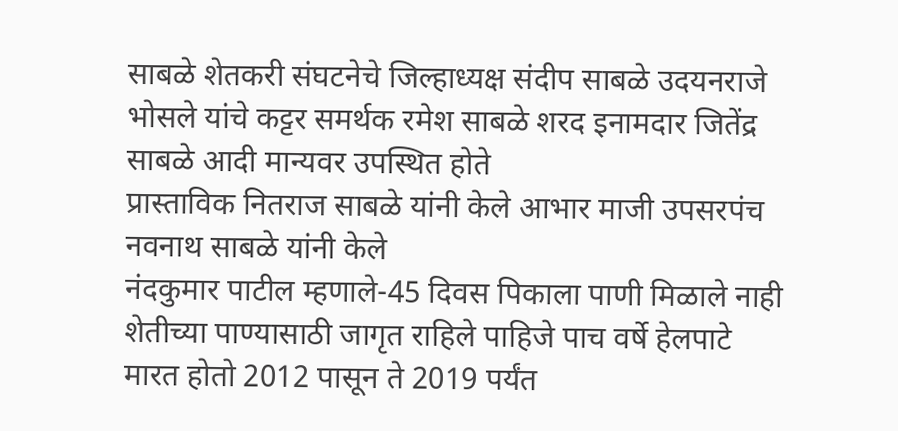साबळे शेतकरी संघटनेचे जिल्हाध्यक्ष संदीप साबळे उदयनराजे भोसले यांचे कट्टर समर्थक रमेश साबळे शरद इनामदार जितेंद्र साबळे आदी मान्यवर उपस्थित होते
प्रास्ताविक नितराज साबळे यांनी केले आभार माजी उपसरपंच नवनाथ साबळे यांनी केले
नंदकुमार पाटील म्हणाले-45 दिवस पिकाला पाणी मिळाले नाही शेतीच्या पाण्यासाठी जागृत राहिले पाहिजे पाच वर्षे हेलपाटे मारत होतो 2012 पासून ते 2019 पर्यंत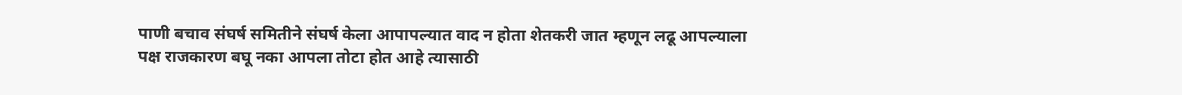पाणी बचाव संघर्ष समितीने संघर्ष केला आपापल्यात वाद न होता शेतकरी जात म्हणून लढू आपल्याला पक्ष राजकारण बघू नका आपला तोटा होत आहे त्यासाठी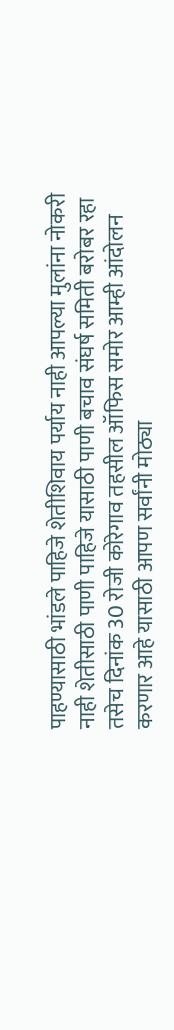पाहण्यासाठी भांडले पाहिजे शेतीशिवाय पर्याय नाही आपल्या मुलांना नोकरी नाही शेतीसाठी पाणी पाहिजे यासाठी पाणी बचाव संघर्ष समिती बरोबर रहा तसेच दिनांक 30 रोजी कोरेगाव तहसील ऑफिस समोर आम्ही आंदोलन करणार आहे यासाठी आपण सर्वांनी मोठ्या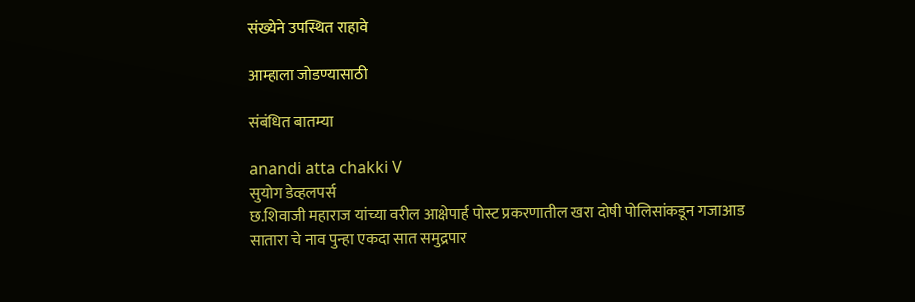संख्येने उपस्थित राहावे

आम्हाला जोडण्यासाठी

संबंधित बातम्या

anandi atta chakki V
सुयोग डेव्हलपर्स
छ.शिवाजी महाराज यांच्या वरील आक्षेपार्ह पोस्ट प्रकरणातील खरा दोषी पोलिसांकडून गजाआड
सातारा चे नाव पुन्हा एकदा सात समुद्रपार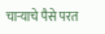चाऱ्याचे पैसे परत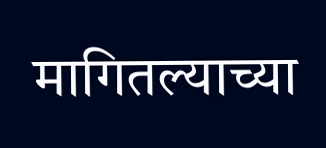मागितल्याच्या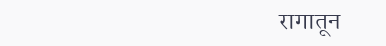रागातून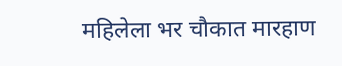महिलेला भर चौकात मारहाण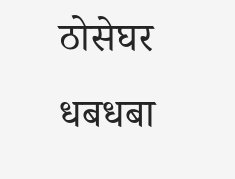ठोसेघर धबधबा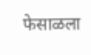फेसाळला